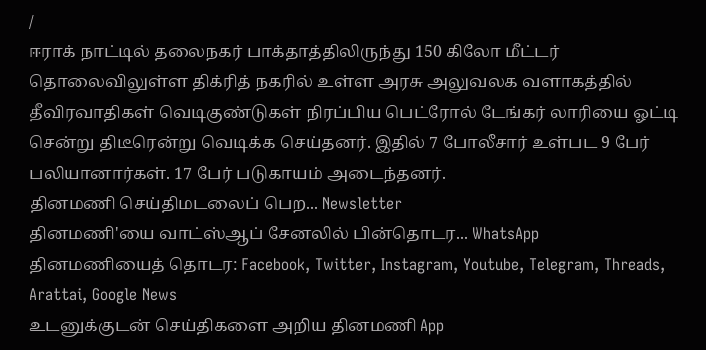/
ஈராக் நாட்டில் தலைநகர் பாக்தாத்திலிருந்து 150 கிலோ மீட்டர் தொலைவிலுள்ள திக்ரித் நகரில் உள்ள அரசு அலுவலக வளாகத்தில் தீவிரவாதிகள் வெடிகுண்டுகள் நிரப்பிய பெட்ரோல் டேங்கர் லாரியை ஓட்டி சென்று திடீரென்று வெடிக்க செய்தனர். இதில் 7 போலீசார் உள்பட 9 பேர் பலியானார்கள். 17 பேர் படுகாயம் அடைந்தனர்.
தினமணி செய்திமடலைப் பெற... Newsletter
தினமணி'யை வாட்ஸ்ஆப் சேனலில் பின்தொடர... WhatsApp
தினமணியைத் தொடர: Facebook, Twitter, Instagram, Youtube, Telegram, Threads, Arattai, Google News
உடனுக்குடன் செய்திகளை அறிய தினமணி App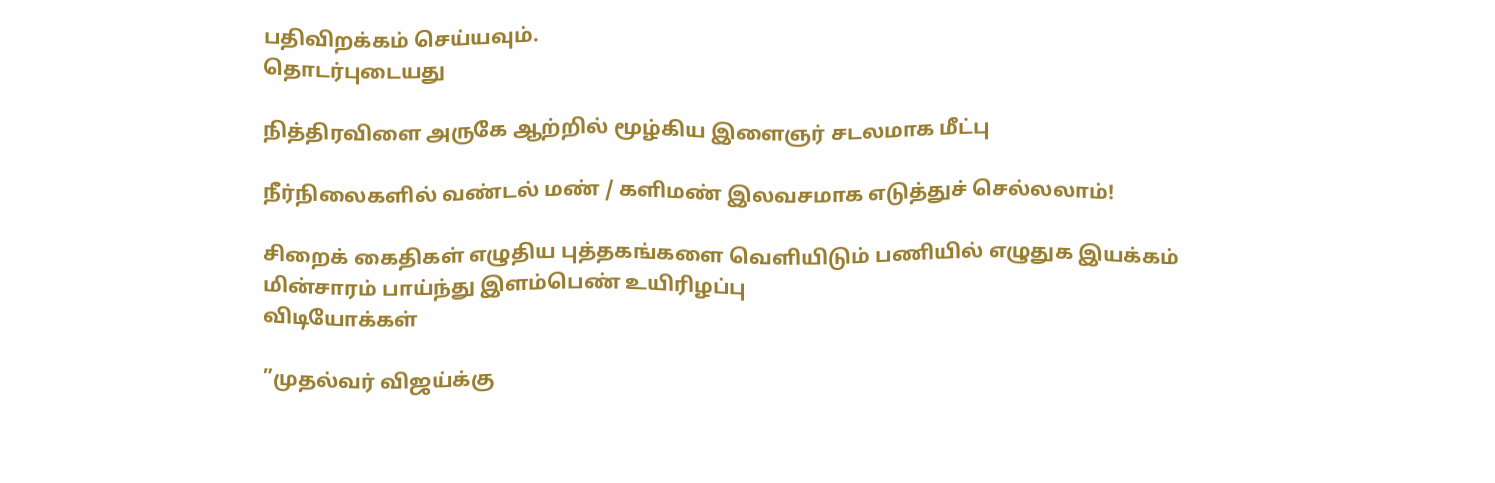பதிவிறக்கம் செய்யவும்.
தொடர்புடையது

நித்திரவிளை அருகே ஆற்றில் மூழ்கிய இளைஞர் சடலமாக மீட்பு

நீர்நிலைகளில் வண்டல் மண் / களிமண் இலவசமாக எடுத்துச் செல்லலாம்!

சிறைக் கைதிகள் எழுதிய புத்தகங்களை வெளியிடும் பணியில் எழுதுக இயக்கம்
மின்சாரம் பாய்ந்து இளம்பெண் உயிரிழப்பு
விடியோக்கள்

”முதல்வர் விஜய்க்கு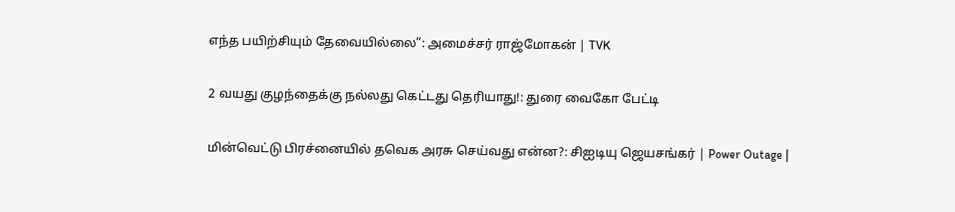எந்த பயிற்சியும் தேவையில்லை”: அமைச்சர் ராஜ்மோகன் | TVK

2 வயது குழந்தைக்கு நல்லது கெட்டது தெரியாது!: துரை வைகோ பேட்டி

மின்வெட்டு பிரச்னையில் தவெக அரசு செய்வது என்ன?: சிஐடியு ஜெயசங்கர் | Power Outage |